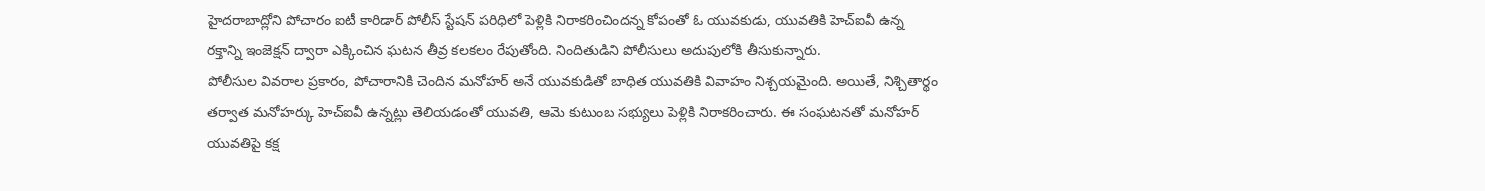హైదరాబాద్లోని పోచారం ఐటీ కారిడార్ పోలీస్ స్టేషన్ పరిధిలో పెళ్లికి నిరాకరించిందన్న కోపంతో ఓ యువకుడు, యువతికి హెచ్ఐవీ ఉన్న రక్తాన్ని ఇంజెక్షన్ ద్వారా ఎక్కించిన ఘటన తీవ్ర కలకలం రేపుతోంది. నిందితుడిని పోలీసులు అదుపులోకి తీసుకున్నారు.
పోలీసుల వివరాల ప్రకారం, పోచారానికి చెందిన మనోహర్ అనే యువకుడితో బాధిత యువతికి వివాహం నిశ్చయమైంది. అయితే, నిశ్చితార్థం తర్వాత మనోహర్కు హెచ్ఐవీ ఉన్నట్లు తెలియడంతో యువతి, ఆమె కుటుంబ సభ్యులు పెళ్లికి నిరాకరించారు. ఈ సంఘటనతో మనోహర్ యువతిపై కక్ష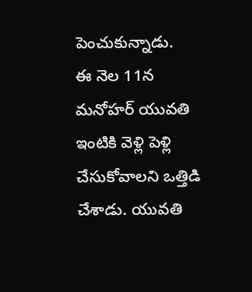పెంచుకున్నాడు.
ఈ నెల 11న మనోహర్ యువతి ఇంటికి వెళ్లి పెళ్లి చేసుకోవాలని ఒత్తిడి చేశాడు. యువతి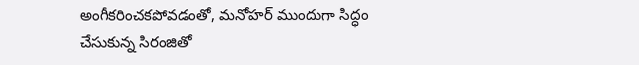అంగీకరించకపోవడంతో, మనోహర్ ముందుగా సిద్ధం చేసుకున్న సిరంజితో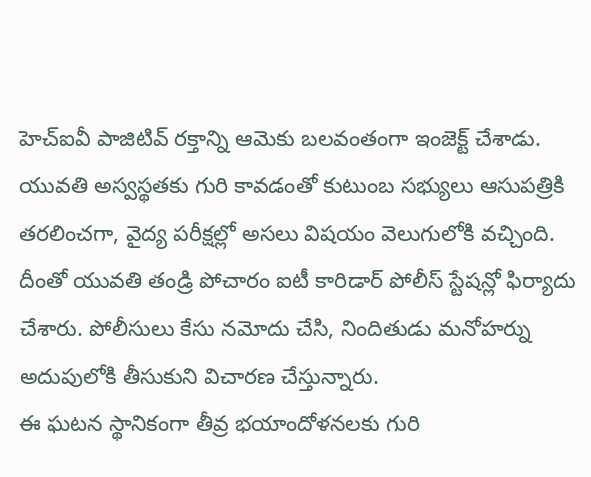హెచ్ఐవీ పాజిటివ్ రక్తాన్ని ఆమెకు బలవంతంగా ఇంజెక్ట్ చేశాడు.
యువతి అస్వస్థతకు గురి కావడంతో కుటుంబ సభ్యులు ఆసుపత్రికి తరలించగా, వైద్య పరీక్షల్లో అసలు విషయం వెలుగులోకి వచ్చింది. దీంతో యువతి తండ్రి పోచారం ఐటీ కారిడార్ పోలీస్ స్టేషన్లో ఫిర్యాదు చేశారు. పోలీసులు కేసు నమోదు చేసి, నిందితుడు మనోహర్ను అదుపులోకి తీసుకుని విచారణ చేస్తున్నారు.
ఈ ఘటన స్థానికంగా తీవ్ర భయాందోళనలకు గురి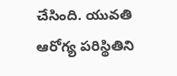చేసింది. యువతి ఆరోగ్య పరిస్థితిని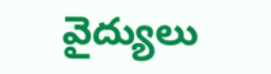వైద్యులు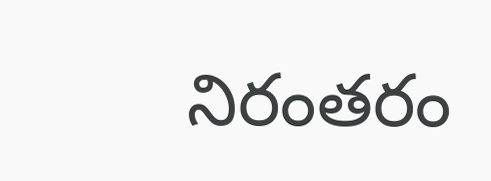నిరంతరం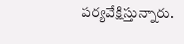పర్యవేక్షిస్తున్నారు.